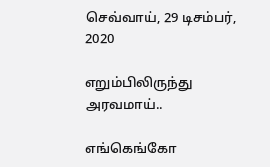செவ்வாய், 29 டிசம்பர், 2020

எறும்பிலிருந்து அரவமாய்..

எங்கெங்கோ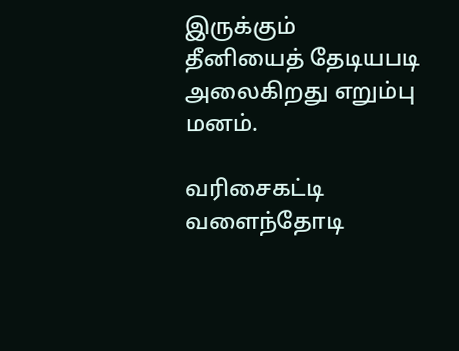இருக்கும்
தீனியைத் தேடியபடி
அலைகிறது எறும்பு மனம்.

வரிசைகட்டி
வளைந்தோடி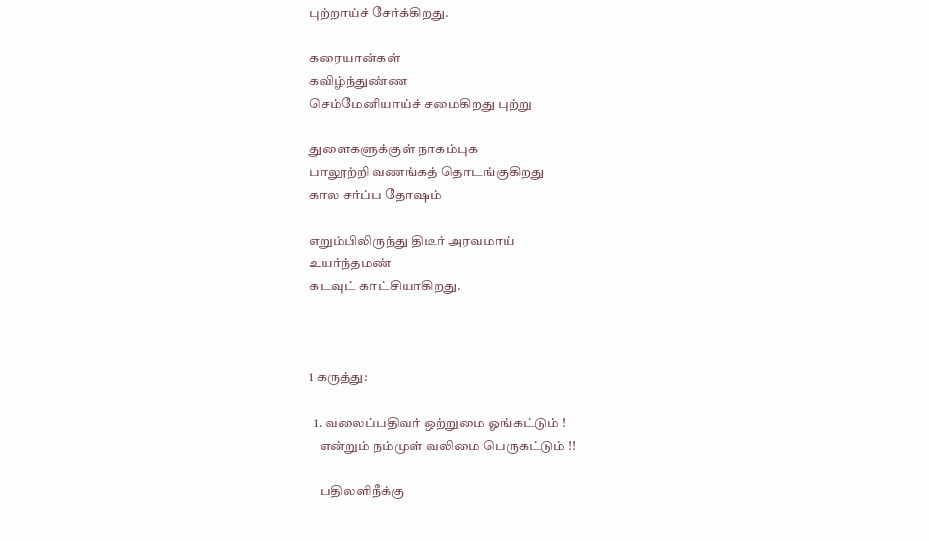புற்றாய்ச் சேர்க்கிறது.

கரையான்கள்
கவிழ்ந்துண்ண
செம்மேனியாய்ச் சமைகிறது புற்று

துளைகளுக்குள் நாகம்புக
பாலூற்றி வணங்கத் தொடங்குகிறது
கால சர்ப்ப தோஷம்

எறும்பிலிருந்து திடீர் அரவமாய்
உயர்ந்தமண்
கடவுட் காட்சியாகிறது.



1 கருத்து:

  1. வலைப்பதிவர் ஒற்றுமை ஓங்கட்டும் !
    என்றும் நம்முள் வலிமை பெருகட்டும் !!

    பதிலளிநீக்கு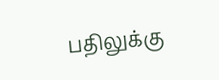பதிலுக்கு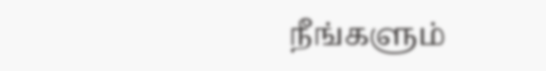நீங்களும்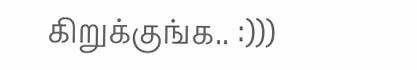கிறுக்குங்க.. :)))